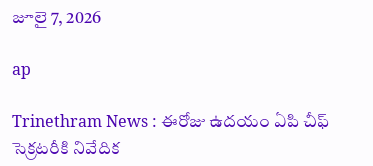జూలై 7, 2026

ap

Trinethram News : ఈరోజు ఉదయం ఏపి చీఫ్ సెక్రటరీకి నివేదిక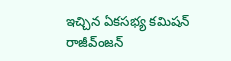ఇచ్చిన ఏకసభ్య కమిషన్ రాజీవ్ంజన్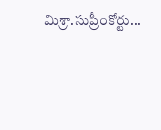మిశ్రా.సుప్రీంకోర్టు...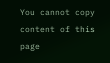You cannot copy content of this page